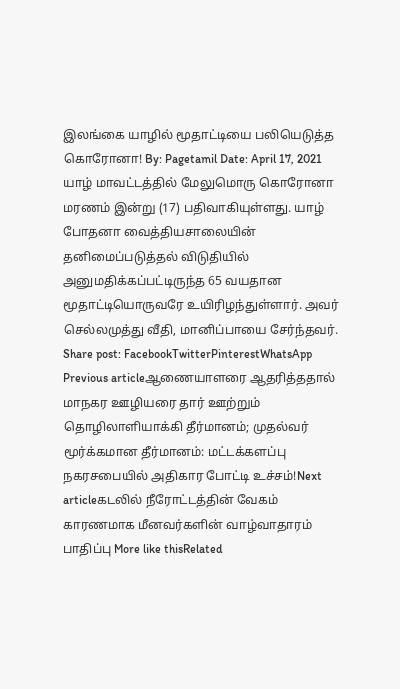இலங்கை யாழில் மூதாட்டியை பலியெடுத்த கொரோனா! By: Pagetamil Date: April 17, 2021 யாழ் மாவட்டத்தில் மேலுமொரு கொரோனா மரணம் இன்று (17) பதிவாகியுள்ளது. யாழ் போதனா வைத்தியசாலையின் தனிமைப்படுத்தல் விடுதியில் அனுமதிக்கப்பட்டிருந்த 65 வயதான மூதாட்டியொருவரே உயிரிழந்துள்ளார். அவர் செல்லமுத்து வீதி, மானிப்பாயை சேர்ந்தவர். Share post: FacebookTwitterPinterestWhatsApp Previous articleஆணையாளரை ஆதரித்ததால் மாநகர ஊழியரை தார் ஊற்றும் தொழிலாளியாக்கி தீர்மானம்; முதல்வர் மூர்க்கமான தீர்மானம்: மட்டக்களப்பு நகரசபையில் அதிகார போட்டி உச்சம்!Next articleகடலில் நீரோட்டத்தின் வேகம் காரணமாக மீனவர்களின் வாழ்வாதாரம் பாதிப்பு More like thisRelated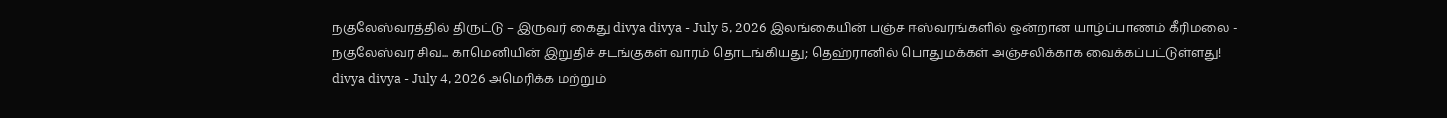நகுலேஸ்வரத்தில் திருட்டு – இருவர் கைது divya divya - July 5, 2026 இலங்கையின் பஞ்ச ஈஸ்வரங்களில் ஒன்றான யாழ்ப்பாணம் கீரிமலை - நகுலேஸ்வர சிவ... காமெனியின் இறுதிச் சடங்குகள் வாரம் தொடங்கியது; தெஹ்ரானில் பொதுமக்கள் அஞ்சலிக்காக வைக்கப்பட்டுள்ளது! divya divya - July 4, 2026 அமெரிக்க மற்றும்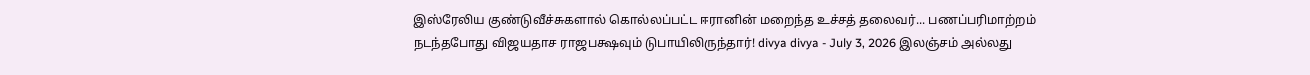இஸ்ரேலிய குண்டுவீச்சுகளால் கொல்லப்பட்ட ஈரானின் மறைந்த உச்சத் தலைவர்... பணப்பரிமாற்றம் நடந்தபோது விஜயதாச ராஜபக்ஷவும் டுபாயிலிருந்தார்! divya divya - July 3, 2026 இலஞ்சம் அல்லது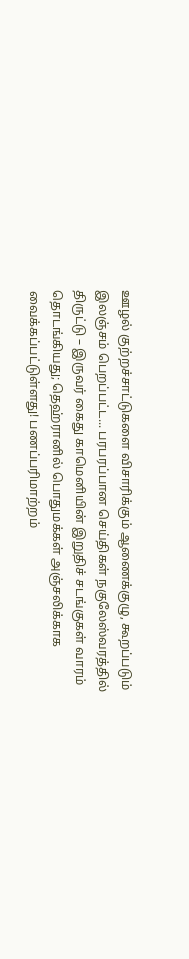ஊழல் குற்றச்சாட்டுகளை விசாரிக்கும் ஆணைக்குழு, கூறப்படும் இலஞ்சம் பெறப்பட்ட... பரபரப்பான செய்திகள் நகுலேஸ்வரத்தில் திருட்டு – இருவர் கைது காமெனியின் இறுதிச் சடங்குகள் வாரம் தொடங்கியது; தெஹ்ரானில் பொதுமக்கள் அஞ்சலிக்காக வைக்கப்பட்டுள்ளது! பணப்பரிமாற்றம்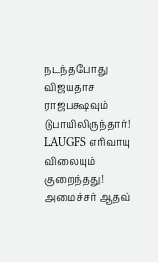நடந்தபோது விஜயதாச ராஜபக்ஷவும் டுபாயிலிருந்தார்! LAUGFS எரிவாயு விலையும் குறைந்தது! அமைச்சர் ஆதவ்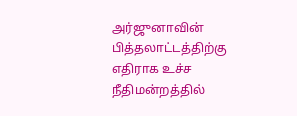அர்ஜுனாவின் பித்தலாட்டத்திற்கு எதிராக உச்ச நீதிமன்றத்தில்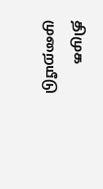திமுக முறையீடு